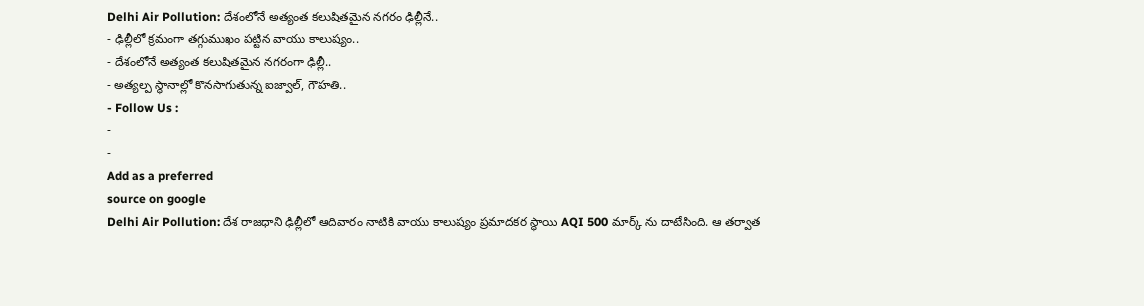Delhi Air Pollution: దేశంలోనే అత్యంత కలుషితమైన నగరం ఢిల్లీనే..
- ఢిల్లీలో క్రమంగా తగ్గుముఖం పట్టిన వాయు కాలుష్యం..
- దేశంలోనే అత్యంత కలుషితమైన నగరంగా ఢిల్లీ..
- అత్యల్ప స్థానాల్లో కొనసాగుతున్న ఐజ్వాల్, గౌహతి..
- Follow Us :
-
-
Add as a preferred
source on google
Delhi Air Pollution: దేశ రాజధాని ఢిల్లీలో ఆదివారం నాటికి వాయు కాలుష్యం ప్రమాదకర స్థాయి AQI 500 మార్క్ ను దాటేసింది. ఆ తర్వాత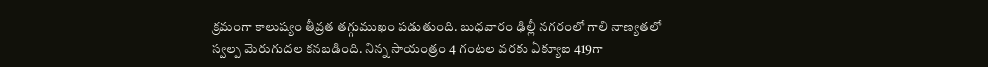క్రమంగా కాలుష్యం తీవ్రత తగ్గుముఖం పడుతుంది. బుధవారం ఢిల్లీ నగరంలో గాలి నాణ్యతలో స్వల్ప మెరుగుదల కనబడింది. నిన్న సాయంత్రం 4 గంటల వరకు ఏక్యూఐ 419గా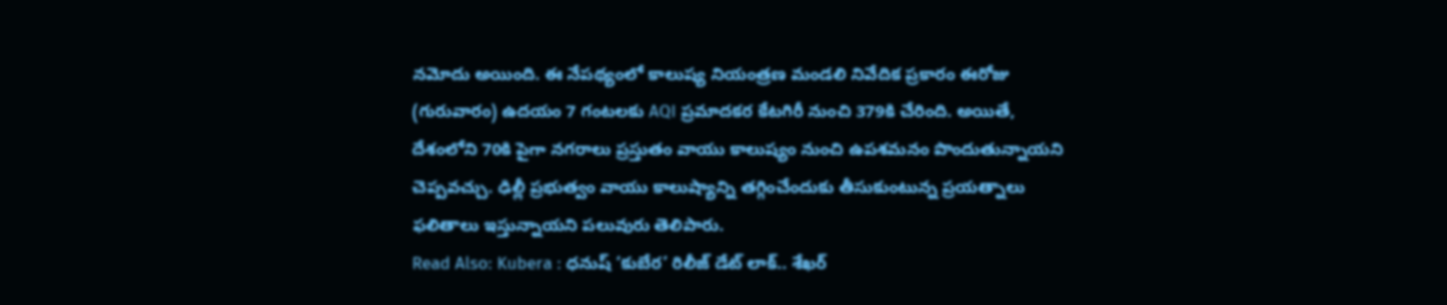నమోదు అయింది. ఈ నేపథ్యంలో కాలుష్య నియంత్రణ మండలి నివేదిక ప్రకారం ఈరోజు (గురువారం) ఉదయం 7 గంటలకు AQI ప్రమాదకర కేటగిరీ నుంచి 379కి చేరింది. అయితే, దేశంలోని 70కి పైగా నగరాలు ప్రస్తుతం వాయు కాలుష్యం నుంచి ఉపశమనం పొందుతున్నాయని చెప్పవచ్చు. ఢిల్లీ ప్రభుత్వం వాయు కాలుష్యాన్ని తగ్గించేందుకు తీసుకుంటున్న ప్రయత్నాలు ఫలితాలు ఇస్తున్నాయని పలువురు తెలిపారు.
Read Also: Kubera : ధనుష్ ‘కుబేర’ రిలీజ్ డేట్ లాక్.. శేఖర్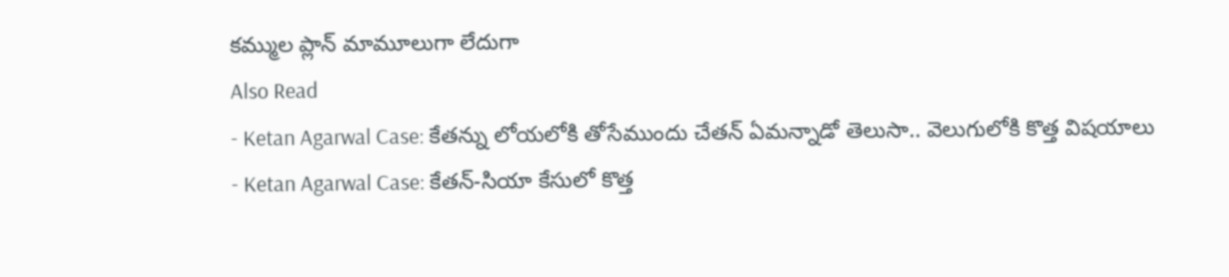కమ్ముల ప్లాన్ మామూలుగా లేదుగా
Also Read
- Ketan Agarwal Case: కేతన్ను లోయలోకి తోసేముందు చేతన్ ఏమన్నాడో తెలుసా.. వెలుగులోకి కొత్త విషయాలు
- Ketan Agarwal Case: కేతన్-సియా కేసులో కొత్త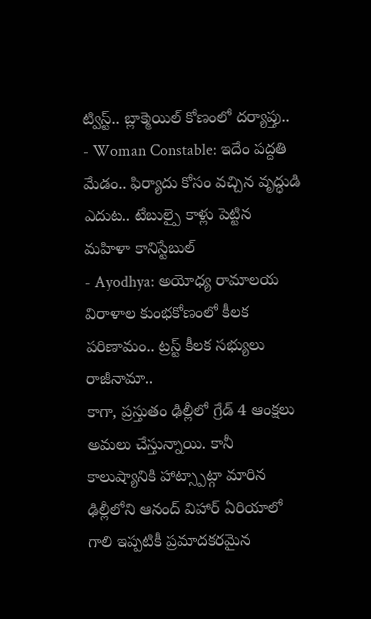ట్విస్ట్.. బ్లాక్మెయిల్ కోణంలో దర్యాప్తు..
- Woman Constable: ఇదేం పద్దతి మేడం.. ఫిర్యాదు కోసం వచ్చిన వృద్ధుడి ఎదుట.. టేబుల్పై కాళ్లు పెట్టిన మహిళా కానిస్టేబుల్
- Ayodhya: అయోధ్య రామాలయ విరాళాల కుంభకోణంలో కీలక పరిణామం.. ట్రస్ట్ కీలక సభ్యులు రాజీనామా..
కాగా, ప్రస్తుతం ఢిల్లీలో గ్రేడ్ 4 ఆంక్షలు అమలు చేస్తున్నాయి. కానీ కాలుష్యానికి హాట్స్పాట్గా మారిన ఢిల్లీలోని ఆనంద్ విహార్ ఏరియాలో గాలి ఇప్పటికీ ప్రమాదకరమైన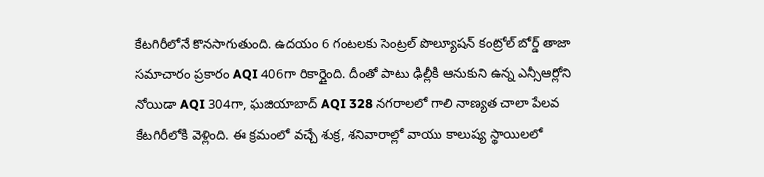కేటగిరీలోనే కొనసాగుతుంది. ఉదయం 6 గంటలకు సెంట్రల్ పొల్యూషన్ కంట్రోల్ బోర్డ్ తాజా సమాచారం ప్రకారం AQI 406గా రికార్డైంది. దీంతో పాటు ఢిల్లీకి ఆనుకుని ఉన్న ఎన్సీఆర్లోని నోయిడా AQI 304గా, ఘజియాబాద్ AQI 328 నగరాలలో గాలి నాణ్యత చాలా పేలవ కేటగిరీలోకి వెళ్లింది. ఈ క్రమంలో వచ్చే శుక్ర, శనివారాల్లో వాయు కాలుష్య స్థాయిలలో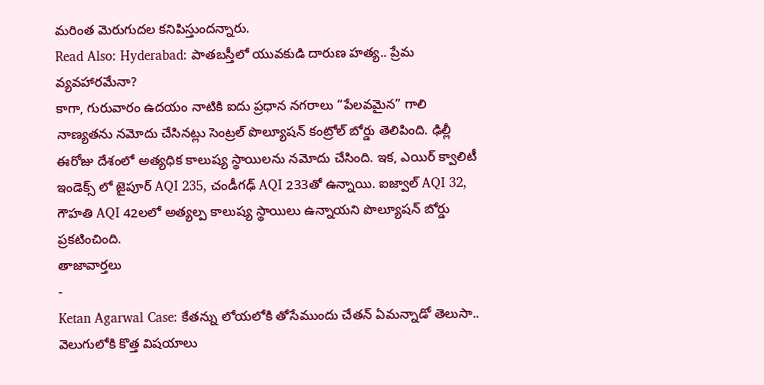మరింత మెరుగుదల కనిపిస్తుందన్నారు.
Read Also: Hyderabad: పాతబస్తీలో యువకుడి దారుణ హత్య.. ప్రేమ వ్యవహారమేనా?
కాగా, గురువారం ఉదయం నాటికి ఐదు ప్రధాన నగరాలు “పేలవమైన” గాలి నాణ్యతను నమోదు చేసినట్లు సెంట్రల్ పొల్యూషన్ కంట్రోల్ బోర్డు తెలిపింది. ఢిల్లీ ఈరోజు దేశంలో అత్యధిక కాలుష్య స్థాయిలను నమోదు చేసింది. ఇక, ఎయిర్ క్వాలిటీ ఇండెక్స్ లో జైపూర్ AQI 235, చండీగఢ్ AQI 233తో ఉన్నాయి. ఐజ్వాల్ AQI 32, గౌహతి AQI 42లలో అత్యల్ప కాలుష్య స్థాయిలు ఉన్నాయని పొల్యూషన్ బోర్డు ప్రకటించింది.
తాజావార్తలు
-
Ketan Agarwal Case: కేతన్ను లోయలోకి తోసేముందు చేతన్ ఏమన్నాడో తెలుసా.. వెలుగులోకి కొత్త విషయాలు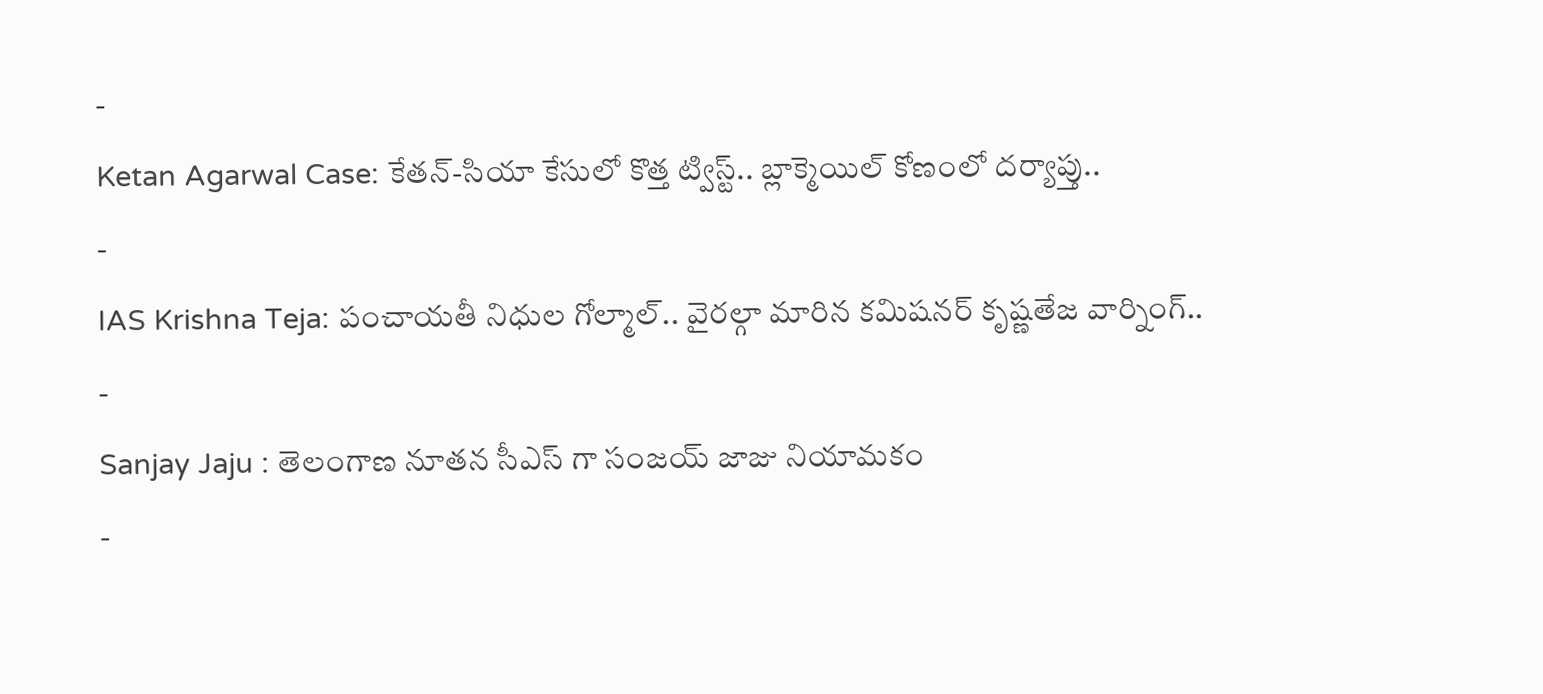-
Ketan Agarwal Case: కేతన్-సియా కేసులో కొత్త ట్విస్ట్.. బ్లాక్మెయిల్ కోణంలో దర్యాప్తు..
-
IAS Krishna Teja: పంచాయతీ నిధుల గోల్మాల్.. వైరల్గా మారిన కమిషనర్ కృష్ణతేజ వార్నింగ్..
-
Sanjay Jaju : తెలంగాణ నూతన సీఎస్ గా సంజయ్ జాజు నియామకం
-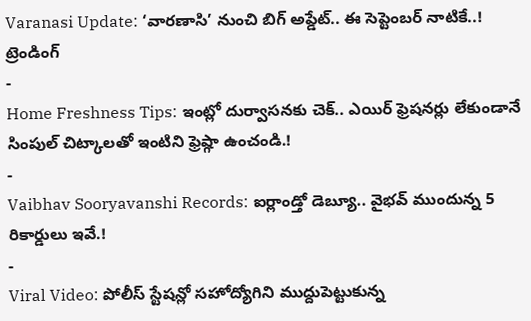Varanasi Update: ‘వారణాసి’ నుంచి బిగ్ అప్డేట్.. ఈ సెప్టెంబర్ నాటికే..!
ట్రెండింగ్
-
Home Freshness Tips: ఇంట్లో దుర్వాసనకు చెక్.. ఎయిర్ ఫ్రెషనర్లు లేకుండానే సింపుల్ చిట్కాలతో ఇంటిని ఫ్రెష్గా ఉంచండి.!
-
Vaibhav Sooryavanshi Records: ఐర్లాండ్తో డెబ్యూ.. వైభవ్ ముందున్న 5 రికార్డులు ఇవే.!
-
Viral Video: పోలీస్ స్టేషన్లో సహోద్యోగిని ముద్దుపెట్టుకున్న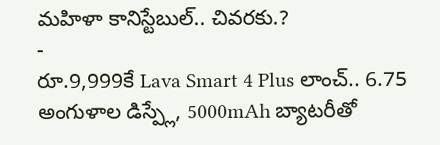మహిళా కానిస్టేబుల్.. చివరకు.?
-
రూ.9,999కే Lava Smart 4 Plus లాంచ్.. 6.75 అంగుళాల డిస్ప్లే, 5000mAh బ్యాటరీతో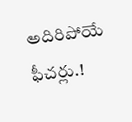అదిరిపోయే ఫీచర్లు.!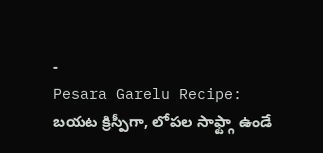-
Pesara Garelu Recipe: బయట క్రిస్పీగా, లోపల సాఫ్ట్గా ఉండే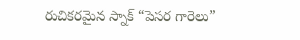రుచికరమైన స్నాక్ “పెసర గారెలు”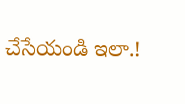చేసేయండి ఇలా.!